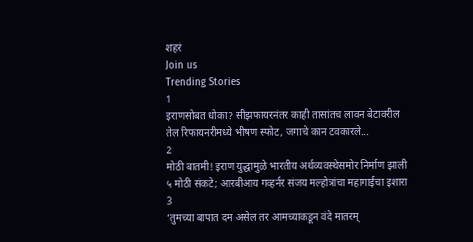शहरं
Join us
Trending Stories
1
इराणसोबत धोका? सीझफायरनंतर काही तासांतच लावन बेटावरील तेल रिफायनरीमध्ये भीषण स्फोट, जगाचे कान टवकारले...
2
मोठी बातमी! इराण युद्धामुळे भारतीय अर्थव्यवस्थेसमोर निर्माण झाली ५ मोठी संकटे; आरबीआय गव्हर्नर संजय मल्होत्रांचा महागाईचा इशारा
3
‘तुमच्या बापात दम असेल तर आमच्याकडून वंदे मातरम्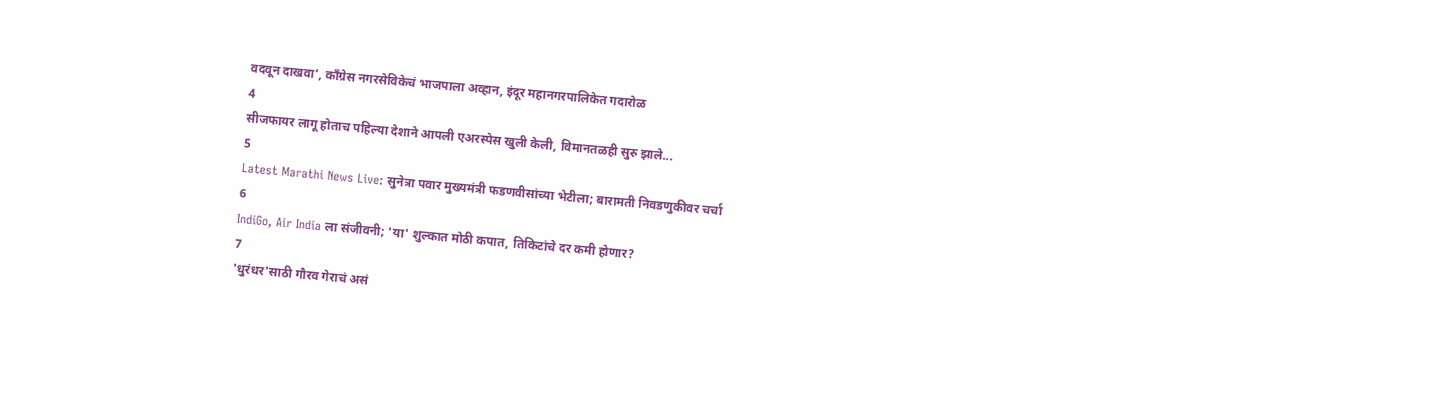वदवून दाखवा’, काँग्रेस नगरसेविकेचं भाजपाला अव्हान, इंदूर महानगरपालिकेत गदारोळ
4
सीजफायर लागू होताच पहिल्या देशाने आपली एअरस्पेस खुली केली, विमानतळही सुरु झाले...
5
Latest Marathi News Live: सुनेत्रा पवार मुख्यमंत्री फडणवीसांच्या भेटीला; बारामती निवडणुकीवर चर्चा
6
IndiGo, Air India ला संजीवनी; 'या' शुल्कात मोठी कपात, तिकिटांचे दर कमी होणार?
7
'धुरंधर'साठी गौरव गेराचं असं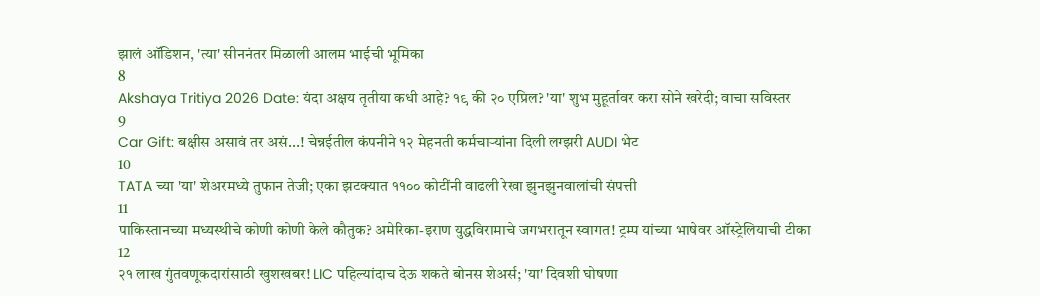झालं ऑडिशन, 'त्या' सीननंतर मिळाली आलम भाईची भूमिका
8
Akshaya Tritiya 2026 Date: यंदा अक्षय तृतीया कधी आहे? १९ की २० एप्रिल? 'या' शुभ मुहूर्तावर करा सोने खरेदी; वाचा सविस्तर
9
Car Gift: बक्षीस असावं तर असं...! चेन्नईतील कंपनीने १२ मेहनती कर्मचाऱ्यांना दिली लग्झरी AUDI भेट
10
TATA च्या 'या' शेअरमध्ये तुफान तेजी; एका झटक्यात ११०० कोटींनी वाढली रेखा झुनझुनवालांची संपत्ती
11
पाकिस्तानच्या मध्यस्थीचे कोणी कोणी केले कौतुक? अमेरिका-इराण युद्धविरामाचे जगभरातून स्वागत! ट्रम्प यांच्या भाषेवर ऑस्ट्रेलियाची टीका
12
२१ लाख गुंतवणूकदारांसाठी खुशखबर! LIC पहिल्यांदाच देऊ शकते बोनस शेअर्स; 'या' दिवशी घोषणा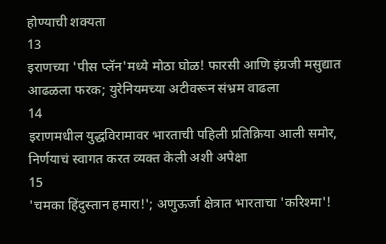होण्याची शक्यता
13
इराणच्या 'पीस प्लॅन'मध्ये मोठा घोळ! फारसी आणि इंग्रजी मसुद्यात आढळला फरक; युरेनियमच्या अटीवरून संभ्रम वाढला
14
इराणमधील युद्धविरामावर भारताची पहिली प्रतिक्रिया आली समोर, निर्णयाचं स्वागत करत व्यक्त केली अशी अपेक्षा
15
'चमका हिंदुस्तान हमारा!'; अणुऊर्जा क्षेत्रात भारताचा 'करिश्मा'!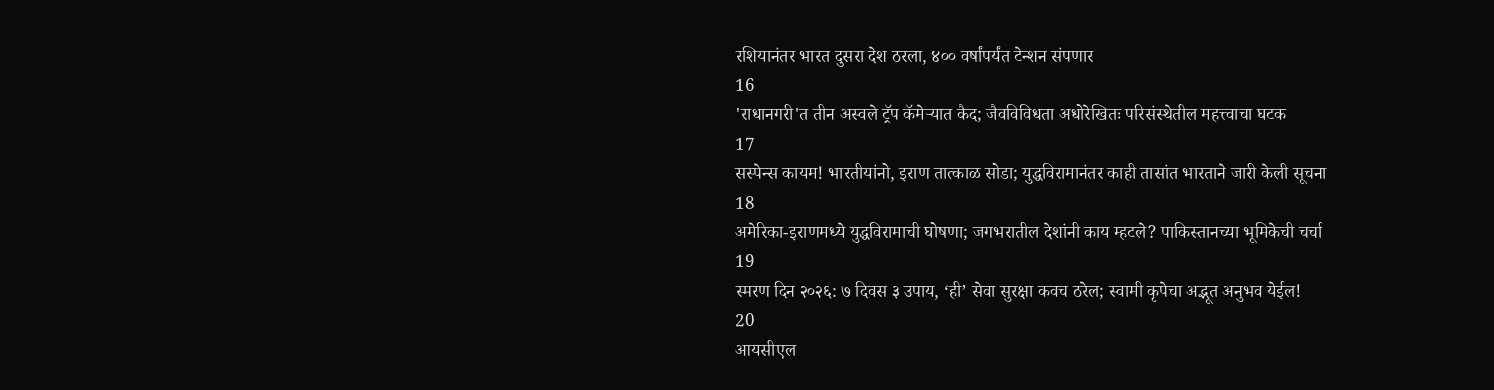रशियानंतर भारत दुसरा देश ठरला, ४०० वर्षांपर्यंत टेन्शन संपणार
16
'राधानगरी'त तीन अस्वले ट्रॅप कॅमेऱ्यात कैद; जैवविविधता अधोरेखितः परिसंस्थेतील महत्त्वाचा घटक
17
सस्पेन्स कायम! भारतीयांनो, इराण तात्काळ सोडा; युद्धविरामानंतर काही तासांत भारताने जारी केली सूचना
18
अमेरिका-इराणमध्ये युद्धविरामाची घोषणा; जगभरातील देशांनी काय म्हटले? पाकिस्तानच्या भूमिकेची चर्चा
19
स्मरण दिन २०२६: ७ दिवस ३ उपाय, ‘ही’ सेवा सुरक्षा कवच ठरेल; स्वामी कृपेचा अद्भूत अनुभव येईल!
20
आयसीएल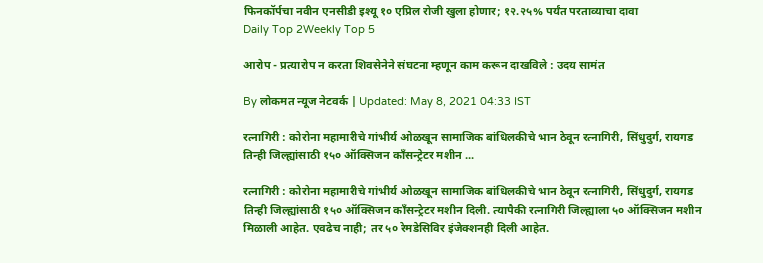फिनकॉर्पचा नवीन एनसीडी इश्यू १० एप्रिल रोजी खुला होणार; १२.२५% पर्यंत परताव्याचा दावा
Daily Top 2Weekly Top 5

आरोप - प्रत्यारोप न करता शिवसेनेने संघटना म्हणून काम करून दाखविले : उदय सामंत

By लोकमत न्यूज नेटवर्क | Updated: May 8, 2021 04:33 IST

रत्नागिरी : कोरोना महामारीचे गांभीर्य ओळखून सामाजिक बांधिलकीचे भान ठेवून रत्नागिरी, सिंधुदुर्ग, रायगड तिन्ही जिल्ह्यांसाठी १५० ऑक्सिजन काँसन्ट्रेटर मशीन ...

रत्नागिरी : कोरोना महामारीचे गांभीर्य ओळखून सामाजिक बांधिलकीचे भान ठेवून रत्नागिरी, सिंधुदुर्ग, रायगड तिन्ही जिल्ह्यांसाठी १५० ऑक्सिजन काँसन्ट्रेटर मशीन दिली. त्यापैकी रत्नागिरी जिल्ह्याला ५० ऑक्सिजन मशीन मिळाली आहेत. एवढेच नाही; तर ५० रेमडेसिविर इंजेक्शनही दिली आहेत.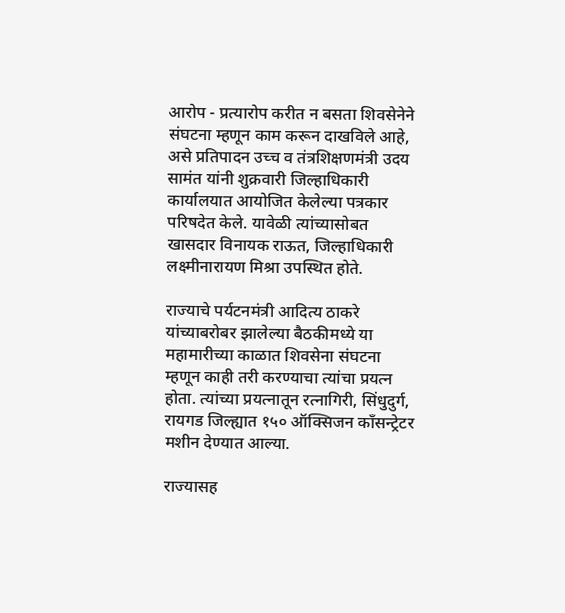आरोप - प्रत्यारोप करीत न बसता शिवसेनेने संघटना म्हणून काम करून दाखविले आहे, असे प्रतिपादन उच्च व तंत्रशिक्षणमंत्री उदय सामंत यांनी शुक्रवारी जिल्हाधिकारी कार्यालयात आयोजित केलेल्या पत्रकार परिषदेत केले. यावेळी त्यांच्यासोबत खासदार विनायक राऊत, जिल्हाधिकारी लक्ष्मीनारायण मिश्रा उपस्थित होते.

राज्याचे पर्यटनमंत्री आदित्य ठाकरे यांच्याबरोबर झालेल्या बैठकीमध्ये या महामारीच्या काळात शिवसेना संघटना म्हणून काही तरी करण्याचा त्यांचा प्रयत्न होता. त्यांच्या प्रयत्नातून रत्नागिरी, सिंधुदुर्ग, रायगड जिल्ह्यात १५० ऑक्सिजन काँसन्ट्रेटर मशीन देण्यात आल्या.

राज्यासह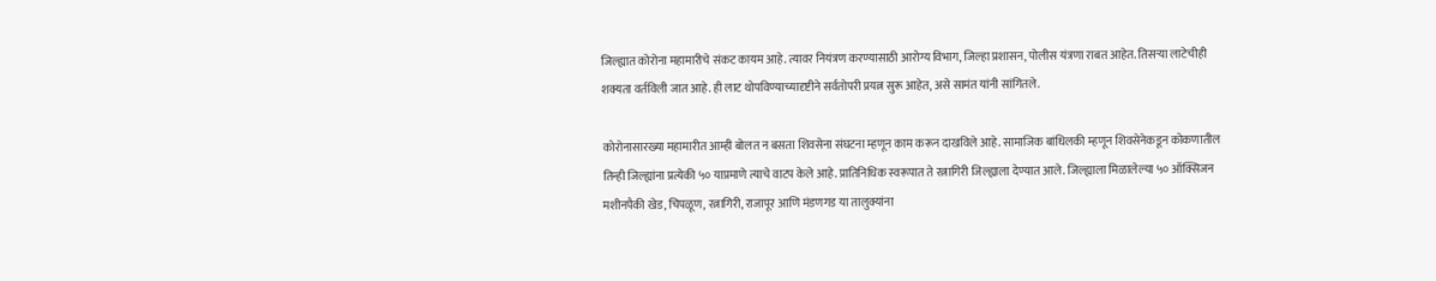जिल्ह्यात कोरोना महामारीचे संकट कायम आहे. त्यावर नियंत्रण करण्यासाठी आरोग्य विभाग, जिल्हा प्रशासन, पोलीस यंत्रणा राबत आहेत. तिसऱ्या लाटेचीही शक्यता वर्तविली जात आहे. ही लाट थोपविण्याच्यादृष्टीने सर्वतोपरी प्रयत्न सुरू आहेत, असे सामंत यांनी सांगितले.

कोरोनासारख्या महामारीत आम्ही बोलत न बसता शिवसेना संघटना म्हणून काम करून दाखविले आहे. सामाजिक बांधिलकी म्हणून शिवसेनेकडून कोकणातील तिन्ही जिल्ह्यांना प्रत्येकी ५० याप्रमाणे त्याचे वाटप केले आहे. प्रातिनिधिक स्वरूपात ते रत्नागिरी जिल्ह्याला देण्यात आले. जिल्ह्याला मिळालेल्या ५० ऑक्सिजन मशीनपैकी खेड, चिपळूण, रत्नागिरी, राजापूर आणि मंडणगड या तालुक्यांना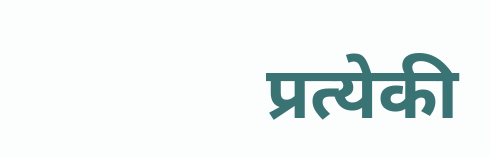प्रत्येकी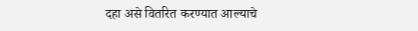दहा असे वितरित करण्यात आल्याचे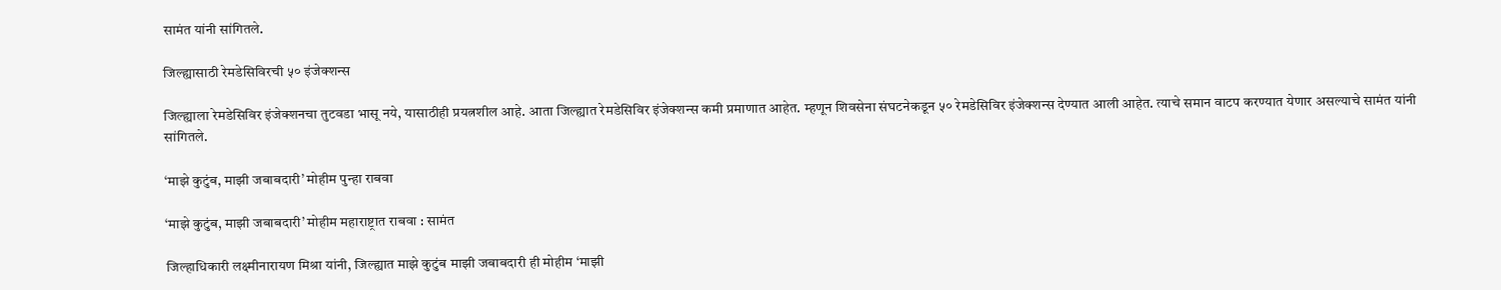सामंत यांनी सांगितले.

जिल्ह्यासाठी रेमडेसिविरची ५० इंजेक्शन्स

जिल्ह्याला रेमडेसिविर इंजेक्शनचा तुटवडा भासू नये, यासाठीही प्रयत्नशील आहे. आता जिल्ह्यात रेमडेसिविर इंजेक्शन्स कमी प्रमाणात आहेत. म्हणून शिवसेना संघटनेकडून ५० रेमडेसिविर इंजेक्शन्स देण्यात आली आहेत. त्याचे समान वाटप करण्यात येणार असल्याचे सामंत यांनी सांगितले.

‘माझे कुटुंब, माझी जबाबदारी’ मोहीम पुन्हा राबवा

‘माझे कुटुंब, माझी जबाबदारी’ मोहीम महाराष्ट्रात राबवा : सामंत

जिल्हाधिकारी लक्ष्मीनारायण मिश्रा यांनी, जिल्ह्यात माझे कुटुंब माझी जबाबदारी ही मोहीम ‘माझी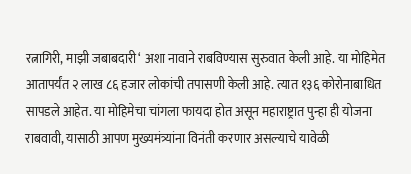रत्नागिरी, माझी जबाबदारी‘ अशा नावाने राबविण्यास सुरुवात केली आहे. या मोहिमेत आतापर्यंत २ लाख ८६ हजार लोकांची तपासणी केली आहे. त्यात १३६ कोरोनाबाधित सापडले आहेत. या मोहिमेचा चांगला फायदा होत असून महाराष्ट्रात पुन्हा ही योजना राबवावी, यासाठी आपण मुख्यमंत्र्यांना विनंती करणार असल्याचे यावेळी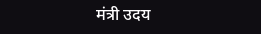मंत्री उदय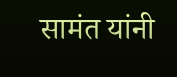सामंत यांनी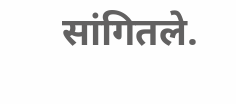सांगितले.